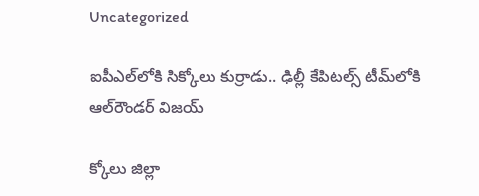Uncategorized

ఐపీఎల్‌లోకి సిక్కోలు కుర్రాడు.. ఢిల్లీ కేపిటల్స్‌ టీమ్‌లోకి ఆల్‌రౌండర్ విజయ్

క్కోలు జిల్లా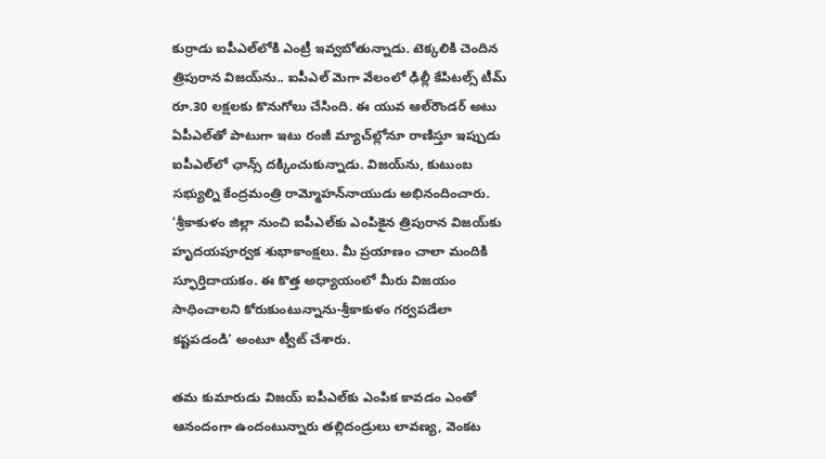కుర్రాడు ఐపీఎల్‌లోకి ఎంట్రీ ఇవ్వబోతున్నాడు. టెక్కలికి చెందిన త్రిపురాన విజయ్‌‌ను.. ఐపీఎల్ మెగా వేలంలో ఢిల్లీ కేపిటల్స్ టీమ్‌ రూ.30 లక్షలకు కొనుగోలు చేసింది. ఈ యువ ఆల్‌రౌండర్‌ అటు ఏపీఎల్‌తో పాటుగా ఇటు రంజీ మ్యాచ్‌ల్లోనూ రాణిస్తూ ఇప్పుడు ఐపీఎల్‌లో ఛాన్స్ దక్కించుకున్నాడు. విజయ్‌ను, కుటుంబ సభ్యుల్ని కేంద్రమంత్రి రామ్మోహన్‌నాయుడు అభినందించారు. ‘శ్రీకాకుళం జిల్లా నుంచి ఐపీఎల్‌కు ఎంపికైన త్రిపురాన విజయ్‌కు హృదయపూర్వక శుభాకాంక్షలు. మీ ప్రయాణం చాలా మందికి స్ఫూర్తిదాయకం. ఈ కొత్త అధ్యాయంలో మీరు విజయం సాధించాలని కోరుకుంటున్నాను-శ్రీకాకుళం గర్వపడేలా కష్టపడండి’ అంటూ ట్వీట్ చేశారు.

తమ కుమారుడు విజయ్‌ ఐపీఎల్‌కు ఎంపిక కావడం ఎంతో ఆనందంగా ఉందంటున్నారు తల్లిదండ్రులు లావణ్య, వెంకట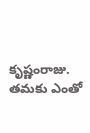కృష్ణంరాజు. తమకు ఎంతో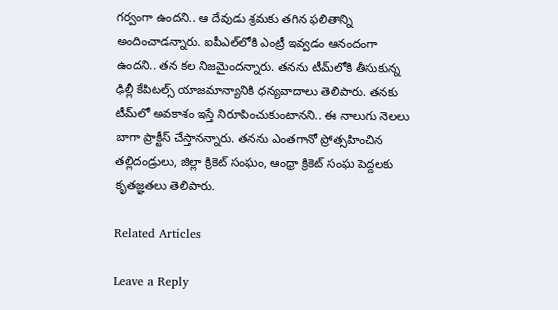గర్వంగా ఉందని.. ఆ దేవుడు శ్రమకు తగిన ఫలితాన్ని అందించాడన్నారు. ఐపీఎల్‌లోకి ఎంట్రీ ఇవ్వడం ఆనందంగా ఉందని.. తన కల నిజమైందన్నారు. తనను టీమ్‌లోకి తీసుకున్న ఢిల్లీ కేపిటల్స్ యాజమాన్యానికి ధన్యవాదాలు తెలిపారు. తనకు టీమ్‌లో అవకాశం ఇస్తే నిరూపించుకుంటానని.. ఈ నాలుగు నెలలు బాగా ప్రాక్టీస్ చేస్తానన్నారు. తనను ఎంతగానో ప్రోత్సహించిన తల్లిదండ్రులు, జిల్లా క్రికెట్‌ సంఘం, ఆంధ్రా క్రికెట్‌ సంఘ పెద్దలకు కృతజ్ఞతలు తెలిపారు.

Related Articles

Leave a Reply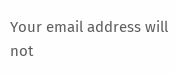Your email address will not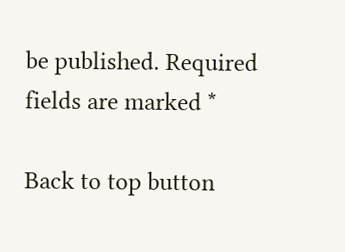be published. Required fields are marked *

Back to top button